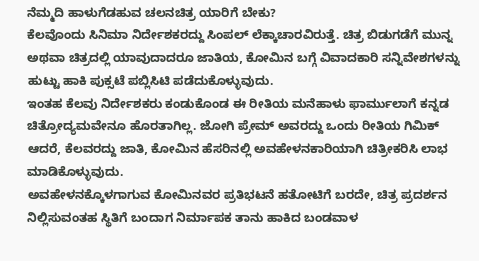ನೆಮ್ಮದಿ ಹಾಳುಗೆಡಹುವ ಚಲನಚಿತ್ರ ಯಾರಿಗೆ ಬೇಕು?
ಕೆಲವೊಂದು ಸಿನಿಮಾ ನಿರ್ದೇಶಕರದ್ದು ಸಿಂಪಲ್ ಲೆಕ್ಕಾಚಾರವಿರುತ್ತೆ. ಚಿತ್ರ ಬಿಡುಗಡೆಗೆ ಮುನ್ನ ಅಥವಾ ಚಿತ್ರದಲ್ಲಿ ಯಾವುದಾದರೂ ಜಾತಿಯ, ಕೋಮಿನ ಬಗ್ಗೆ ವಿವಾದಕಾರಿ ಸನ್ನಿವೇಶಗಳನ್ನು ಹುಟ್ಟು ಹಾಕಿ ಪುಕ್ಸಟೆ ಪಬ್ಲಿಸಿಟಿ ಪಡೆದುಕೊಳ್ಳುವುದು.
ಇಂತಹ ಕೆಲವು ನಿರ್ದೇಶಕರು ಕಂಡುಕೊಂಡ ಈ ರೀತಿಯ ಮನೆಹಾಳು ಫಾರ್ಮುಲಾಗೆ ಕನ್ನಡ ಚಿತ್ರೋದ್ಯಮವೇನೂ ಹೊರತಾಗಿಲ್ಲ. ಜೋಗಿ ಪ್ರೇಮ್ ಅವರದ್ದು ಒಂದು ರೀತಿಯ ಗಿಮಿಕ್ ಆದರೆ, ಕೆಲವರದ್ದು ಜಾತಿ, ಕೋಮಿನ ಹೆಸರಿನಲ್ಲಿ ಅವಹೇಳನಕಾರಿಯಾಗಿ ಚಿತ್ರೀಕರಿಸಿ ಲಾಭ ಮಾಡಿಕೊಳ್ಳುವುದು.
ಅವಹೇಳನಕ್ಕೊಳಗಾಗುವ ಕೋಮಿನವರ ಪ್ರತಿಭಟನೆ ಹತೋಟಿಗೆ ಬರದೇ, ಚಿತ್ರ ಪ್ರದರ್ಶನ ನಿಲ್ಲಿಸುವಂತಹ ಸ್ಥಿತಿಗೆ ಬಂದಾಗ ನಿರ್ಮಾಪಕ ತಾನು ಹಾಕಿದ ಬಂಡವಾಳ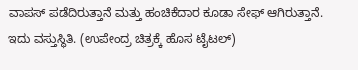ವಾಪಸ್ ಪಡೆದಿರುತ್ತಾನೆ ಮತ್ತು ಹಂಚಿಕೆದಾರ ಕೂಡಾ ಸೇಫ್ ಆಗಿರುತ್ತಾನೆ. ಇದು ವಸ್ತುಸ್ಥಿತಿ. (ಉಪೇಂದ್ರ ಚಿತ್ರಕ್ಕೆ ಹೊಸ ಟೈಟಲ್)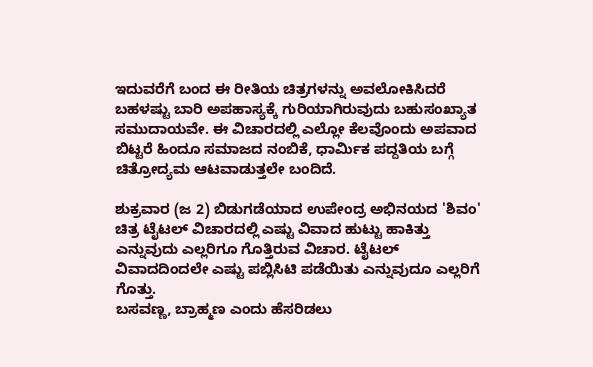ಇದುವರೆಗೆ ಬಂದ ಈ ರೀತಿಯ ಚಿತ್ರಗಳನ್ನು ಅವಲೋಕಿಸಿದರೆ ಬಹಳಷ್ಟು ಬಾರಿ ಅಪಹಾಸ್ಯಕ್ಕೆ ಗುರಿಯಾಗಿರುವುದು ಬಹುಸಂಖ್ಯಾತ ಸಮುದಾಯವೇ. ಈ ವಿಚಾರದಲ್ಲಿ ಎಲ್ಲೋ ಕೆಲವೊಂದು ಅಪವಾದ ಬಿಟ್ಟರೆ ಹಿಂದೂ ಸಮಾಜದ ನಂಬಿಕೆ, ಧಾರ್ಮಿಕ ಪದ್ದತಿಯ ಬಗ್ಗೆ ಚಿತ್ರೋದ್ಯಮ ಆಟವಾಡುತ್ತಲೇ ಬಂದಿದೆ.

ಶುಕ್ರವಾರ (ಜ 2) ಬಿಡುಗಡೆಯಾದ ಉಪೇಂದ್ರ ಅಭಿನಯದ 'ಶಿವಂ' ಚಿತ್ರ ಟೈಟಲ್ ವಿಚಾರದಲ್ಲಿ ಎಷ್ಟು ವಿವಾದ ಹುಟ್ಟು ಹಾಕಿತ್ತು ಎನ್ನುವುದು ಎಲ್ಲರಿಗೂ ಗೊತ್ತಿರುವ ವಿಚಾರ. ಟೈಟಲ್ ವಿವಾದದಿಂದಲೇ ಎಷ್ಟು ಪಬ್ಲಿಸಿಟಿ ಪಡೆಯಿತು ಎನ್ನುವುದೂ ಎಲ್ಲರಿಗೆ ಗೊತ್ತು.
ಬಸವಣ್ಣ, ಬ್ರಾಹ್ಮಣ ಎಂದು ಹೆಸರಿಡಲು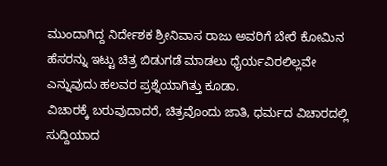ಮುಂದಾಗಿದ್ದ ನಿರ್ದೇಶಕ ಶ್ರೀನಿವಾಸ ರಾಜು ಅವರಿಗೆ ಬೇರೆ ಕೋಮಿನ ಹೆಸರನ್ನು ಇಟ್ಟು ಚಿತ್ರ ಬಿಡುಗಡೆ ಮಾಡಲು ಧೈರ್ಯವಿರಲಿಲ್ಲವೇ ಎನ್ನುವುದು ಹಲವರ ಪ್ರಶ್ನೆಯಾಗಿತ್ತು ಕೂಡಾ.
ವಿಚಾರಕ್ಕೆ ಬರುವುದಾದರೆ, ಚಿತ್ರವೊಂದು ಜಾತಿ, ಧರ್ಮದ ವಿಚಾರದಲ್ಲಿ ಸುದ್ದಿಯಾದ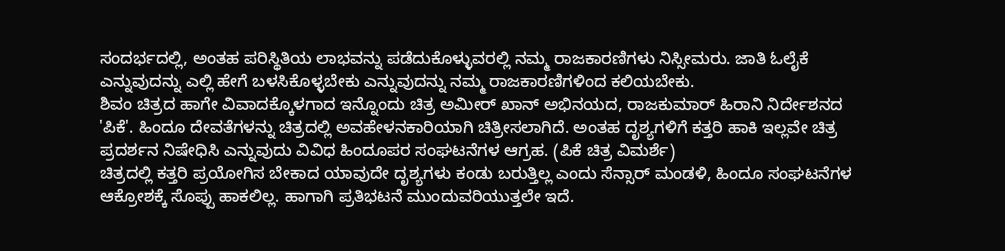ಸಂದರ್ಭದಲ್ಲಿ, ಅಂತಹ ಪರಿಸ್ಥಿತಿಯ ಲಾಭವನ್ನು ಪಡೆದುಕೊಳ್ಳುವರಲ್ಲಿ ನಮ್ಮ ರಾಜಕಾರಣಿಗಳು ನಿಸ್ಸೀಮರು. ಜಾತಿ ಓಲೈಕೆ ಎನ್ನುವುದನ್ನು ಎಲ್ಲಿ ಹೇಗೆ ಬಳಸಿಕೊಳ್ಳಬೇಕು ಎನ್ನುವುದನ್ನು ನಮ್ಮ ರಾಜಕಾರಣಿಗಳಿಂದ ಕಲಿಯಬೇಕು.
ಶಿವಂ ಚಿತ್ರದ ಹಾಗೇ ವಿವಾದಕ್ಕೊಳಗಾದ ಇನ್ನೊಂದು ಚಿತ್ರ ಅಮೀರ್ ಖಾನ್ ಅಭಿನಯದ, ರಾಜಕುಮಾರ್ ಹಿರಾನಿ ನಿರ್ದೇಶನದ 'ಪಿಕೆ'. ಹಿಂದೂ ದೇವತೆಗಳನ್ನು ಚಿತ್ರದಲ್ಲಿ ಅವಹೇಳನಕಾರಿಯಾಗಿ ಚಿತ್ರೀಸಲಾಗಿದೆ. ಅಂತಹ ದೃಶ್ಯಗಳಿಗೆ ಕತ್ತರಿ ಹಾಕಿ ಇಲ್ಲವೇ ಚಿತ್ರ ಪ್ರದರ್ಶನ ನಿಷೇಧಿಸಿ ಎನ್ನುವುದು ವಿವಿಧ ಹಿಂದೂಪರ ಸಂಘಟನೆಗಳ ಆಗ್ರಹ. (ಪಿಕೆ ಚಿತ್ರ ವಿಮರ್ಶೆ)
ಚಿತ್ರದಲ್ಲಿ ಕತ್ತರಿ ಪ್ರಯೋಗಿಸ ಬೇಕಾದ ಯಾವುದೇ ದೃಶ್ಯಗಳು ಕಂಡು ಬರುತ್ತಿಲ್ಲ ಎಂದು ಸೆನ್ಸಾರ್ ಮಂಡಳಿ, ಹಿಂದೂ ಸಂಘಟನೆಗಳ ಆಕ್ರೋಶಕ್ಕೆ ಸೊಪ್ಪು ಹಾಕಲಿಲ್ಲ. ಹಾಗಾಗಿ ಪ್ರತಿಭಟನೆ ಮುಂದುವರಿಯುತ್ತಲೇ ಇದೆ.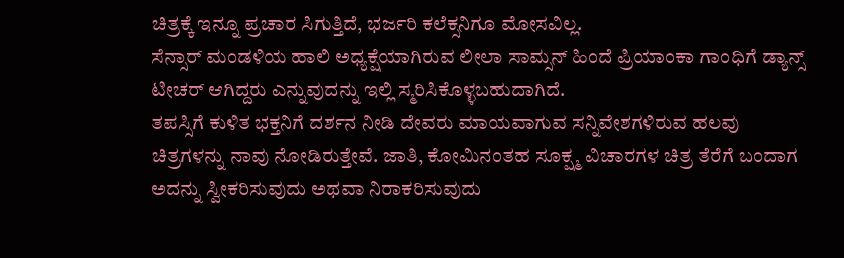ಚಿತ್ರಕ್ಕೆ ಇನ್ನೂ ಪ್ರಚಾರ ಸಿಗುತ್ತಿದೆ, ಭರ್ಜರಿ ಕಲೆಕ್ಸನಿಗೂ ಮೋಸವಿಲ್ಲ.
ಸೆನ್ಸಾರ್ ಮಂಡಳಿಯ ಹಾಲಿ ಅಧ್ಯಕ್ಷೆಯಾಗಿರುವ ಲೀಲಾ ಸಾಮ್ಸನ್ ಹಿಂದೆ ಪ್ರಿಯಾಂಕಾ ಗಾಂಧಿಗೆ ಡ್ಯಾನ್ಸ್ ಟೀಚರ್ ಆಗಿದ್ದರು ಎನ್ನುವುದನ್ನು ಇಲ್ಲಿ ಸ್ಮರಿಸಿಕೊಳ್ಳಬಹುದಾಗಿದೆ.
ತಪಸ್ಸಿಗೆ ಕುಳಿತ ಭಕ್ತನಿಗೆ ದರ್ಶನ ನೀಡಿ ದೇವರು ಮಾಯವಾಗುವ ಸನ್ನಿವೇಶಗಳಿರುವ ಹಲವು ಚಿತ್ರಗಳನ್ನು ನಾವು ನೋಡಿರುತ್ತೇವೆ. ಜಾತಿ, ಕೋಮಿನಂತಹ ಸೂಕ್ಷ್ಮ ವಿಚಾರಗಳ ಚಿತ್ರ ತೆರೆಗೆ ಬಂದಾಗ ಅದನ್ನು ಸ್ವೀಕರಿಸುವುದು ಅಥವಾ ನಿರಾಕರಿಸುವುದು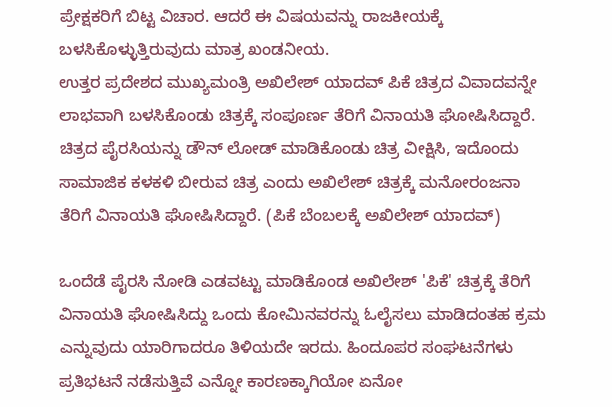ಪ್ರೇಕ್ಷಕರಿಗೆ ಬಿಟ್ಟ ವಿಚಾರ. ಆದರೆ ಈ ವಿಷಯವನ್ನು ರಾಜಕೀಯಕ್ಕೆ ಬಳಸಿಕೊಳ್ಳುತ್ತಿರುವುದು ಮಾತ್ರ ಖಂಡನೀಯ.
ಉತ್ತರ ಪ್ರದೇಶದ ಮುಖ್ಯಮಂತ್ರಿ ಅಖಿಲೇಶ್ ಯಾದವ್ ಪಿಕೆ ಚಿತ್ರದ ವಿವಾದವನ್ನೇ ಲಾಭವಾಗಿ ಬಳಸಿಕೊಂಡು ಚಿತ್ರಕ್ಕೆ ಸಂಪೂರ್ಣ ತೆರಿಗೆ ವಿನಾಯತಿ ಘೋಷಿಸಿದ್ದಾರೆ.
ಚಿತ್ರದ ಪೈರಸಿಯನ್ನು ಡೌನ್ ಲೋಡ್ ಮಾಡಿಕೊಂಡು ಚಿತ್ರ ವೀಕ್ಷಿಸಿ, ಇದೊಂದು ಸಾಮಾಜಿಕ ಕಳಕಳಿ ಬೀರುವ ಚಿತ್ರ ಎಂದು ಅಖಿಲೇಶ್ ಚಿತ್ರಕ್ಕೆ ಮನೋರಂಜನಾ ತೆರಿಗೆ ವಿನಾಯತಿ ಘೋಷಿಸಿದ್ದಾರೆ. (ಪಿಕೆ ಬೆಂಬಲಕ್ಕೆ ಅಖಿಲೇಶ್ ಯಾದವ್)

ಒಂದೆಡೆ ಪೈರಸಿ ನೋಡಿ ಎಡವಟ್ಟು ಮಾಡಿಕೊಂಡ ಅಖಿಲೇಶ್ 'ಪಿಕೆ' ಚಿತ್ರಕ್ಕೆ ತೆರಿಗೆ ವಿನಾಯತಿ ಘೋಷಿಸಿದ್ದು ಒಂದು ಕೋಮಿನವರನ್ನು ಓಲೈಸಲು ಮಾಡಿದಂತಹ ಕ್ರಮ ಎನ್ನುವುದು ಯಾರಿಗಾದರೂ ತಿಳಿಯದೇ ಇರದು. ಹಿಂದೂಪರ ಸಂಘಟನೆಗಳು ಪ್ರತಿಭಟನೆ ನಡೆಸುತ್ತಿವೆ ಎನ್ನೋ ಕಾರಣಕ್ಕಾಗಿಯೋ ಏನೋ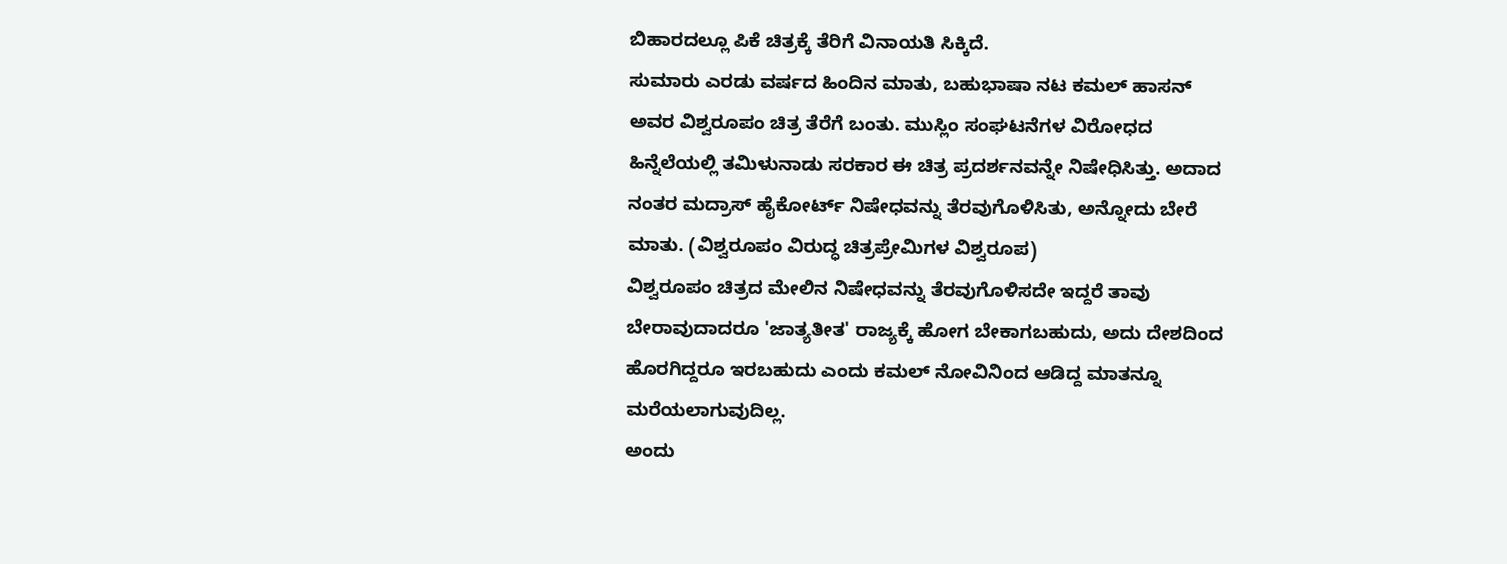ಬಿಹಾರದಲ್ಲೂ ಪಿಕೆ ಚಿತ್ರಕ್ಕೆ ತೆರಿಗೆ ವಿನಾಯತಿ ಸಿಕ್ಕಿದೆ.
ಸುಮಾರು ಎರಡು ವರ್ಷದ ಹಿಂದಿನ ಮಾತು, ಬಹುಭಾಷಾ ನಟ ಕಮಲ್ ಹಾಸನ್ ಅವರ ವಿಶ್ವರೂಪಂ ಚಿತ್ರ ತೆರೆಗೆ ಬಂತು. ಮುಸ್ಲಿಂ ಸಂಘಟನೆಗಳ ವಿರೋಧದ ಹಿನ್ನೆಲೆಯಲ್ಲಿ ತಮಿಳುನಾಡು ಸರಕಾರ ಈ ಚಿತ್ರ ಪ್ರದರ್ಶನವನ್ನೇ ನಿಷೇಧಿಸಿತ್ತು. ಅದಾದ ನಂತರ ಮದ್ರಾಸ್ ಹೈಕೋರ್ಟ್ ನಿಷೇಧವನ್ನು ತೆರವುಗೊಳಿಸಿತು, ಅನ್ನೋದು ಬೇರೆ ಮಾತು. (ವಿಶ್ವರೂಪಂ ವಿರುದ್ಧ ಚಿತ್ರಪ್ರೇಮಿಗಳ ವಿಶ್ವರೂಪ)
ವಿಶ್ವರೂಪಂ ಚಿತ್ರದ ಮೇಲಿನ ನಿಷೇಧವನ್ನು ತೆರವುಗೊಳಿಸದೇ ಇದ್ದರೆ ತಾವು ಬೇರಾವುದಾದರೂ 'ಜಾತ್ಯತೀತ' ರಾಜ್ಯಕ್ಕೆ ಹೋಗ ಬೇಕಾಗಬಹುದು, ಅದು ದೇಶದಿಂದ ಹೊರಗಿದ್ದರೂ ಇರಬಹುದು ಎಂದು ಕಮಲ್ ನೋವಿನಿಂದ ಆಡಿದ್ದ ಮಾತನ್ನೂ ಮರೆಯಲಾಗುವುದಿಲ್ಲ.
ಅಂದು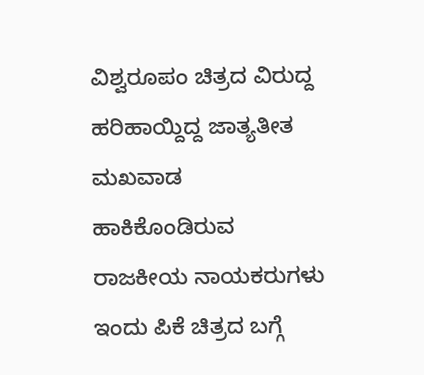ವಿಶ್ವರೂಪಂ ಚಿತ್ರದ ವಿರುದ್ದ ಹರಿಹಾಯ್ದಿದ್ದ ಜಾತ್ಯತೀತ ಮಖವಾಡ ಹಾಕಿಕೊಂಡಿರುವ ರಾಜಕೀಯ ನಾಯಕರುಗಳು ಇಂದು ಪಿಕೆ ಚಿತ್ರದ ಬಗ್ಗೆ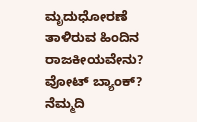ಮೃದುಧೋರಣೆ ತಾಳಿರುವ ಹಿಂದಿನ ರಾಜಕೀಯವೇನು? ವೋಟ್ ಬ್ಯಾಂಕ್?
ನೆಮ್ಮದಿ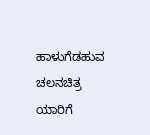ಹಾಳುಗೆಡಹುವ ಚಲನಚಿತ್ರ ಯಾರಿಗೆ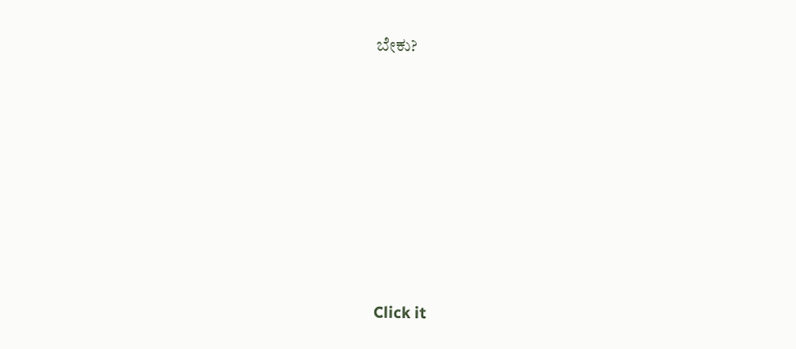ಬೇಕು?












Click it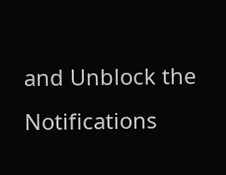and Unblock the Notifications